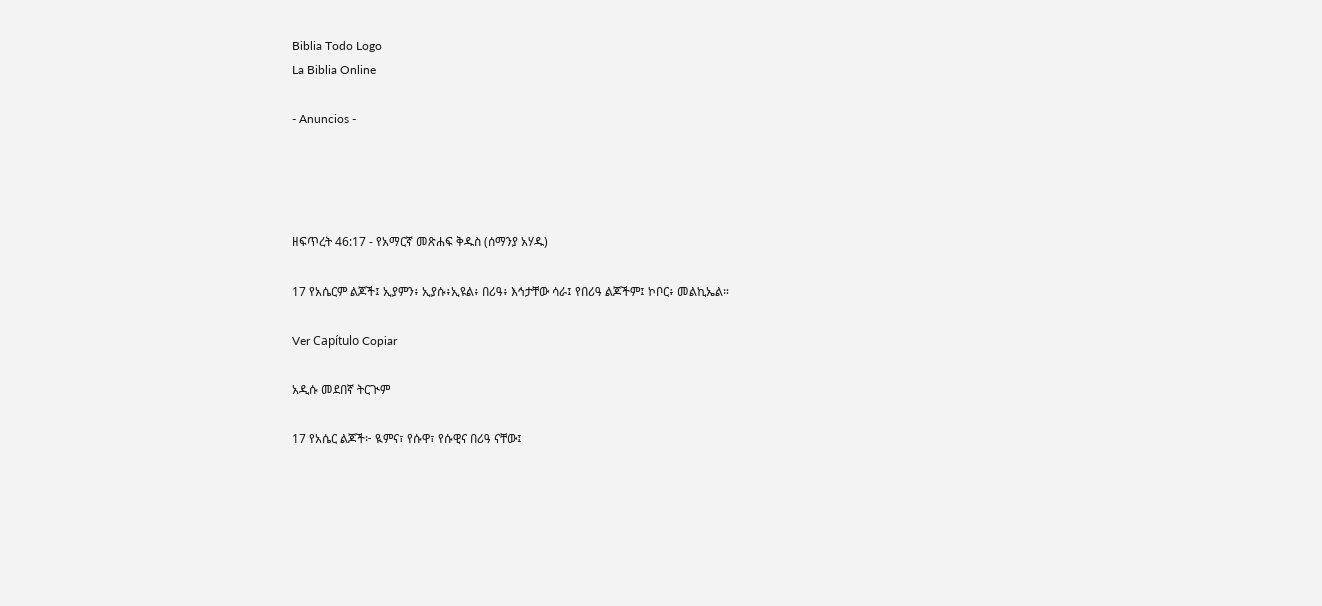Biblia Todo Logo
La Biblia Online

- Anuncios -




ዘፍጥረት 46:17 - የአማርኛ መጽሐፍ ቅዱስ (ሰማንያ አሃዱ)

17 የአሴርም ልጆች፤ ኢያምን፥ ኢያሱ፥ኢዩል፥ በሪዓ፥ እኅታቸው ሳራ፤ የበሪዓ ልጆችም፤ ኮቦር፥ መልኪኤል።

Ver Capítulo Copiar

አዲሱ መደበኛ ትርጒም

17 የአሴር ልጆች፦ ዪምና፣ የሱዋ፣ የሱዊና በሪዓ ናቸው፤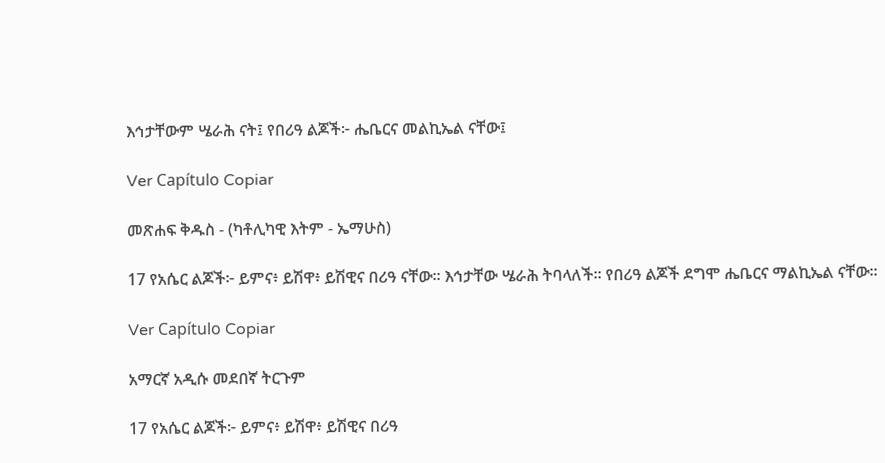እኅታቸውም ሤራሕ ናት፤ የበሪዓ ልጆች፦ ሔቤርና መልኪኤል ናቸው፤

Ver Capítulo Copiar

መጽሐፍ ቅዱስ - (ካቶሊካዊ እትም - ኤማሁስ)

17 የአሴር ልጆች፦ ይምና፥ ይሽዋ፥ ይሽዊና በሪዓ ናቸው። እኅታቸው ሤራሕ ትባላለች። የበሪዓ ልጆች ደግሞ ሔቤርና ማልኪኤል ናቸው።

Ver Capítulo Copiar

አማርኛ አዲሱ መደበኛ ትርጉም

17 የአሴር ልጆች፦ ይምና፥ ይሽዋ፥ ይሽዊና በሪዓ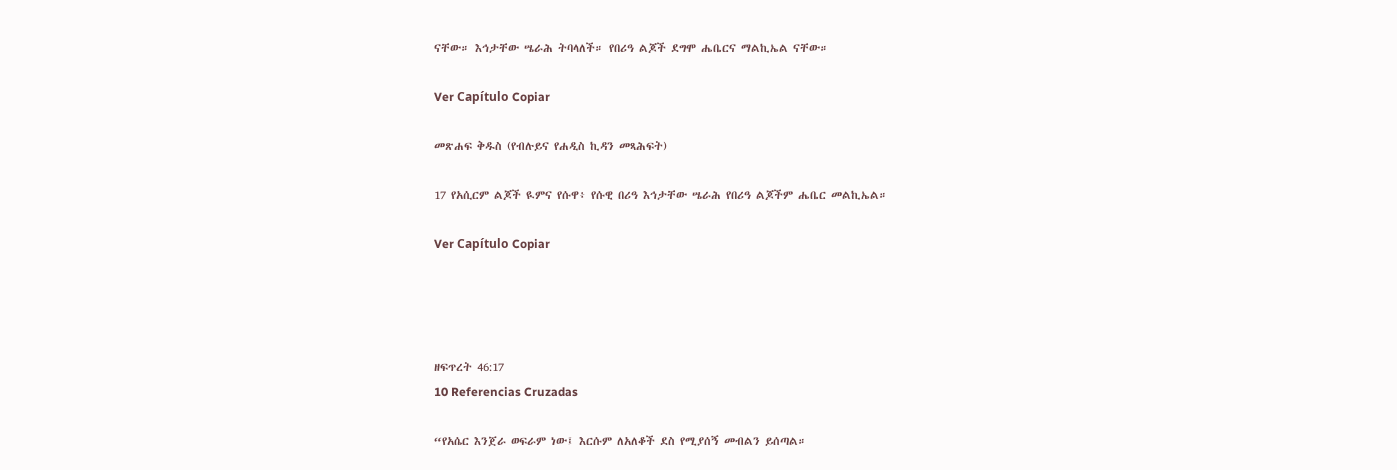ናቸው። እኅታቸው ሤራሕ ትባላለች። የበሪዓ ልጆች ደግሞ ሔቤርና ማልኪኤል ናቸው።

Ver Capítulo Copiar

መጽሐፍ ቅዱስ (የብሉይና የሐዲስ ኪዳን መጻሕፍት)

17 የአሲርም ልጆች ዪምና የሱዋ፥ የሱዊ በሪዓ እኅታቸው ሤራሕ የበሪዓ ልጆችም ሔቤር መልኪኤል።

Ver Capítulo Copiar




ዘፍጥረት 46:17
10 Referencias Cruzadas

“የአሴር እንጀራ ወፍራም ነው፤ እርሱም ለአለቆች ደስ የሚያሰኝ መብልን ይሰጣል።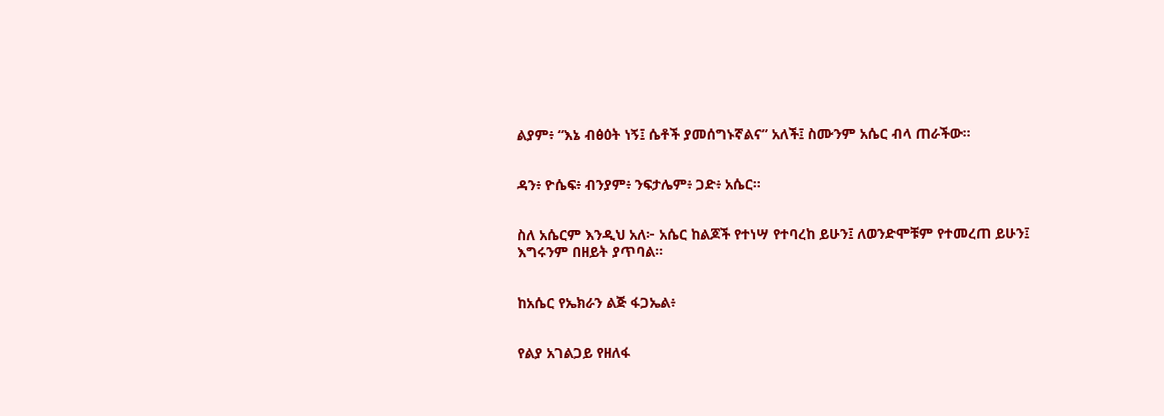ልያም፥ “እኔ ብፅዕት ነኝ፤ ሴቶች ያመሰግኑኛልና” አለች፤ ስሙንም አሴር ብላ ጠራችው።


ዳን፥ ዮሴፍ፥ ብንያም፥ ንፍታሌም፥ ጋድ፥ አሴር።


ስለ አሴርም እንዲህ አለ፦ አሴር ከልጆች የተነሣ የተባረከ ይሁን፤ ለወንድሞቹም የተመረጠ ይሁን፤ እግሩንም በዘይት ያጥባል።


ከአሴር የኤክራን ልጅ ፋጋኤል፥


የልያ አገልጋይ የዘለፋ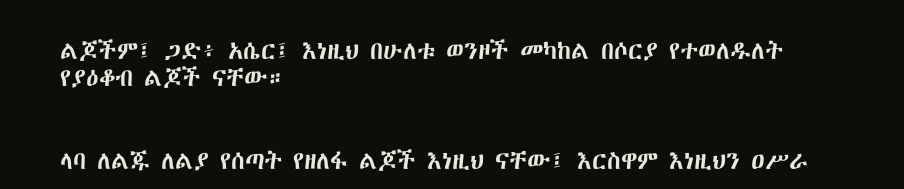ልጆችም፤ ጋድ፥ አሴር፤ እነዚህ በሁለቱ ወንዞች መካከል በሶርያ የተወለዱለት የያዕቆብ ልጆች ናቸው።


ላባ ለልጁ ለልያ የሰጣት የዘለፋ ልጆች እነዚህ ናቸው፤ እርስዋም እነዚህን ዐሥራ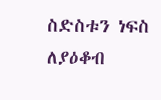ስድስቱን ነፍስ ለያዕቆብ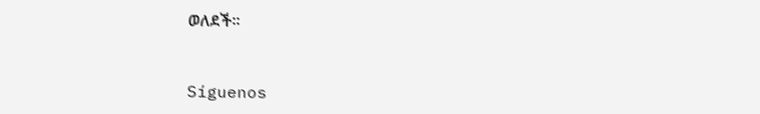ወለደች።


Síguenos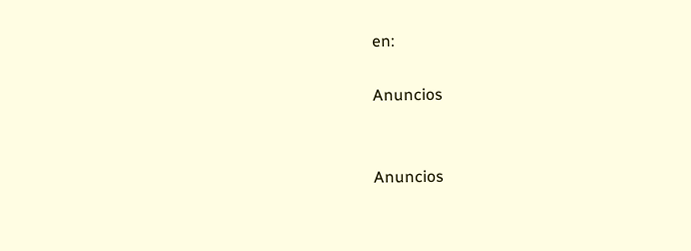en:

Anuncios


Anuncios